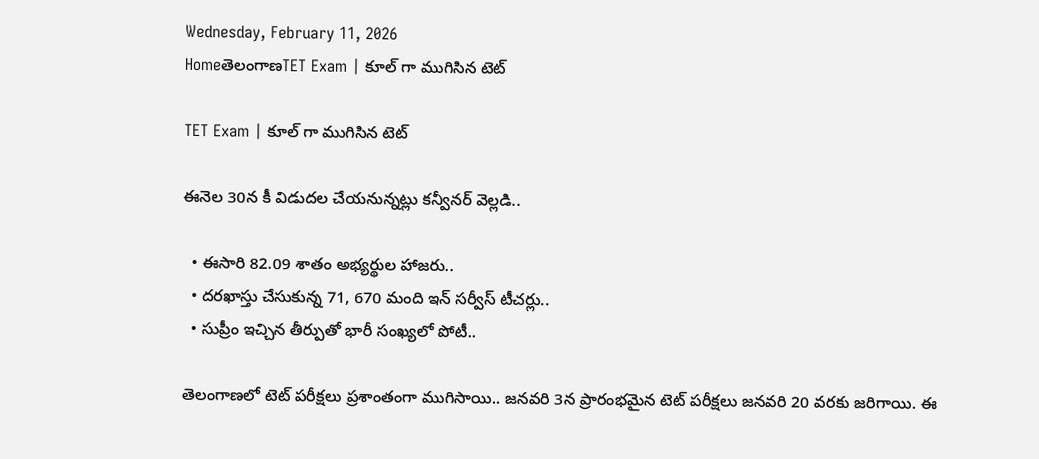Wednesday, February 11, 2026
HomeతెలంగాణTET Exam | కూల్ గా ముగిసిన టెట్

TET Exam | కూల్ గా ముగిసిన టెట్

ఈనెల 30న కీ విడుదల చేయనున్నట్లు కన్వీనర్ వెల్లడి..

  • ఈసారి 82.09 శాతం అభ్యర్థుల హాజరు..
  • దరఖాస్తు చేసుకున్న 71, 670 మంది ఇన్ సర్వీస్ టీచర్లు..
  • సుప్రీం ఇచ్చిన తీర్పుతో భారీ సంఖ్యలో పోటీ..

తెలంగాణలో టెట్ పరీక్షలు ప్రశాంతంగా ముగిసాయి.. జనవరి 3న ప్రారంభమైన టెట్ పరీక్షలు జనవరి 20 వరకు జరిగాయి. ఈ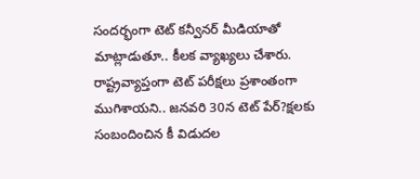సందర్భంగా టెట్ కన్వీనర్ మీడియాతో మాట్లాడుతూ.. కీలక వ్యాఖ్యలు చేశారు. రాష్ట్రవ్యాప్తంగా టెట్ పరీక్షలు ప్రశాంతంగా ముగిశాయని.. జనవరి 30న టెట్ పేర్?క్షలకు సంబందించిన కీ విడుదల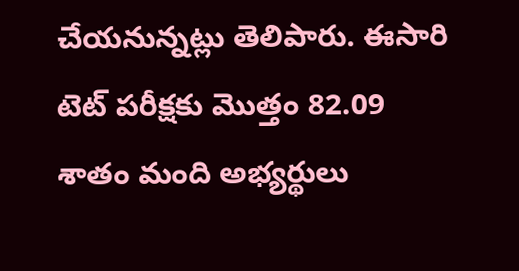చేయనున్నట్లు తెలిపారు. ఈసారి టెట్ పరీక్షకు మొత్తం 82.09 శాతం మంది అభ్యర్థులు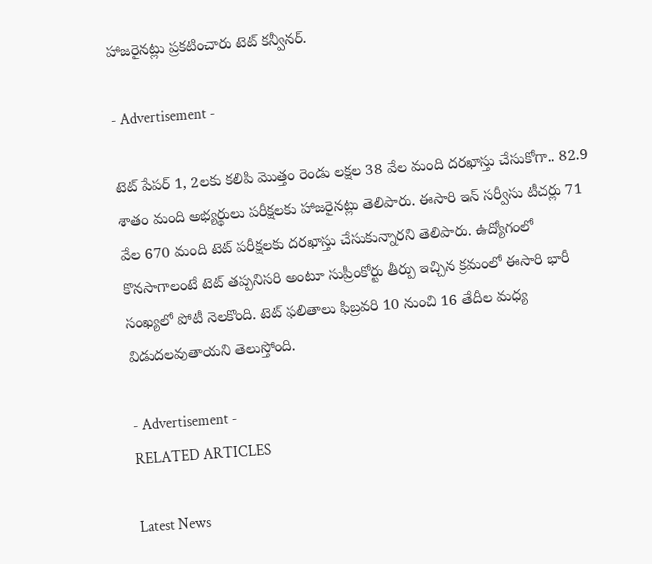హాజరైనట్లు ప్రకటించారు టెట్ కన్వీనర్.

- Advertisement -

టెట్ పేపర్ 1, 2లకు కలిపి మొత్తం రెండు లక్షల 38 వేల మంది దరఖాస్తు చేసుకోగా.. 82.9 శాతం మంది అభ్యర్థులు పరీక్షలకు హాజరైనట్లు తెలిపారు. ఈసారి ఇన్ సర్వీసు టీచర్లు 71 వేల 670 మంది టెట్ పరీక్షలకు దరఖాస్తు చేసుకున్నారని తెలిపారు. ఉద్యోగంలో కొనసాగాలంటే టెట్ తప్పనిసరి అంటూ సుప్రీంకోర్టు తీర్పు ఇచ్చిన క్రమంలో ఈసారి భారీ సంఖ్యలో పోటీ నెలకొంది. టెట్ ఫలితాలు ఫిబ్రవరి 10 నుంచి 16 తేదీల మధ్య విడుదలవుతాయని తెలుస్తోంది.

- Advertisement -
RELATED ARTICLES

Latest News